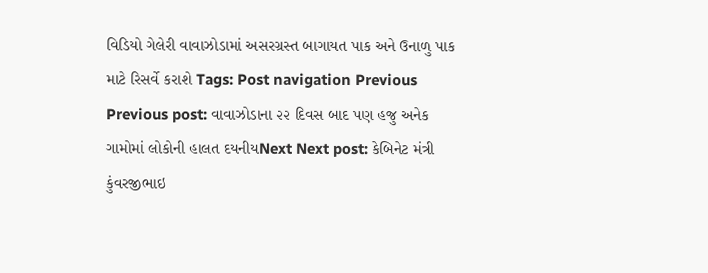વિડિયો ગેલેરી વાવાઝોડામાં અસરગ્રસ્ત બાગાયત પાક અને ઉનાળુ પાક માટે રિસર્વે કરાશે Tags: Post navigation Previous Previous post: વાવાઝોડાના ૨૨ દિવસ બાદ પણ હજુ અનેક ગામોમાં લોકોની હાલત દયનીયNext Next post: કેબિનેટ મંત્રી કુંવરજીભાઇ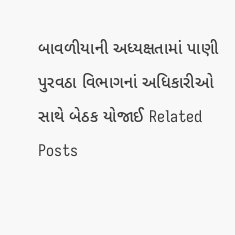બાવળીયાની અધ્યક્ષતામાં પાણી પુરવઠા વિભાગનાં અધિકારીઓ સાથે બેઠક યોજાઈ Related Posts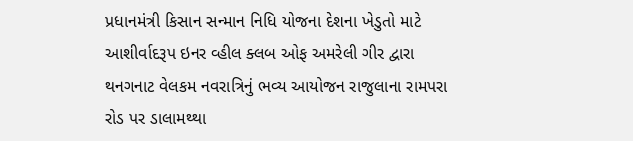પ્રધાનમંત્રી કિસાન સન્માન નિધિ યોજના દેશના ખેડુતો માટે આશીર્વાદરૂપ ઇનર વ્હીલ ક્લબ ઓફ અમરેલી ગીર દ્વારા થનગનાટ વેલકમ નવરાત્રિનું ભવ્ય આયોજન રાજુલાના રામપરા રોડ પર ડાલામથ્થા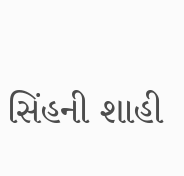સિંહની શાહી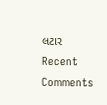લટાર
Recent Comments